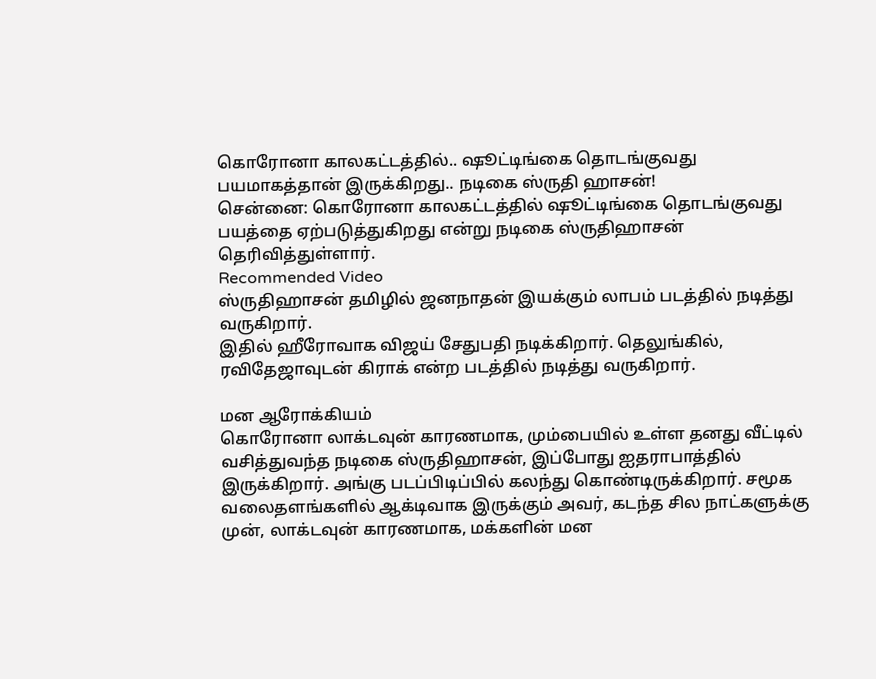கொரோனா காலகட்டத்தில்.. ஷூட்டிங்கை தொடங்குவது பயமாகத்தான் இருக்கிறது.. நடிகை ஸ்ருதி ஹாசன்!
சென்னை: கொரோனா காலகட்டத்தில் ஷூட்டிங்கை தொடங்குவது பயத்தை ஏற்படுத்துகிறது என்று நடிகை ஸ்ருதிஹாசன் தெரிவித்துள்ளார்.
Recommended Video
ஸ்ருதிஹாசன் தமிழில் ஜனநாதன் இயக்கும் லாபம் படத்தில் நடித்து வருகிறார்.
இதில் ஹீரோவாக விஜய் சேதுபதி நடிக்கிறார். தெலுங்கில், ரவிதேஜாவுடன் கிராக் என்ற படத்தில் நடித்து வருகிறார்.

மன ஆரோக்கியம்
கொரோனா லாக்டவுன் காரணமாக, மும்பையில் உள்ள தனது வீட்டில் வசித்துவந்த நடிகை ஸ்ருதிஹாசன், இப்போது ஐதராபாத்தில் இருக்கிறார். அங்கு படப்பிடிப்பில் கலந்து கொண்டிருக்கிறார். சமூக வலைதளங்களில் ஆக்டிவாக இருக்கும் அவர், கடந்த சில நாட்களுக்கு முன், லாக்டவுன் காரணமாக, மக்களின் மன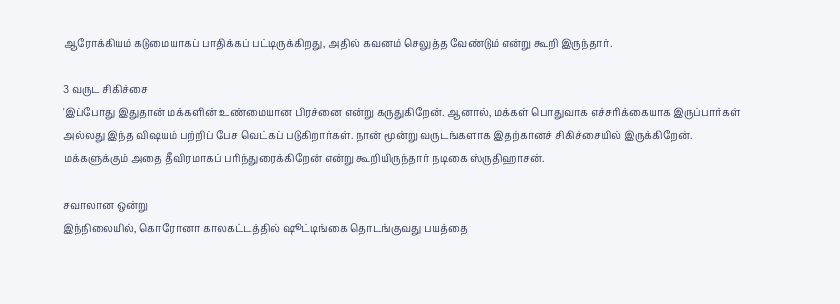ஆரோக்கியம் கடுமையாகப் பாதிக்கப் பட்டிருக்கிறது, அதில் கவனம் செலுத்த வேண்டும் என்று கூறி இருந்தார்.

3 வருட சிகிச்சை
'இப்போது இதுதான் மக்களின் உண்மையான பிரச்னை என்று கருதுகிறேன். ஆனால், மக்கள் பொதுவாக எச்சரிக்கையாக இருப்பார்கள் அல்லது இந்த விஷயம் பற்றிப் பேச வெட்கப் படுகிறார்கள். நான் மூன்று வருடங்களாக இதற்கானச் சிகிச்சையில் இருக்கிறேன். மக்களுக்கும் அதை தீவிரமாகப் பரிந்துரைக்கிறேன் என்று கூறியிருந்தார் நடிகை ஸ்ருதிஹாசன்.

சவாலான ஒன்று
இந்நிலையில், கொரோனா காலகட்டத்தில் ஷூட்டிங்கை தொடங்குவது பயத்தை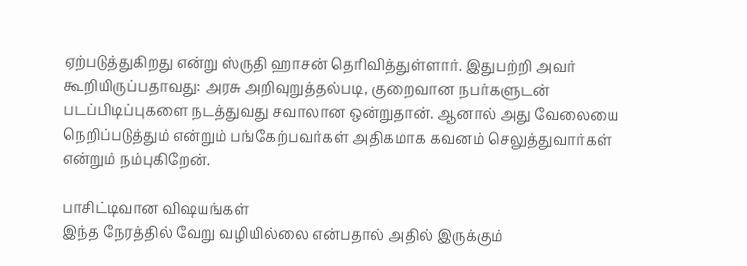ஏற்படுத்துகிறது என்று ஸ்ருதி ஹாசன் தெரிவித்துள்ளார். இதுபற்றி அவர் கூறியிருப்பதாவது: அரசு அறிவுறுத்தல்படி, குறைவான நபர்களுடன் படப்பிடிப்புகளை நடத்துவது சவாலான ஒன்றுதான். ஆனால் அது வேலையை நெறிப்படுத்தும் என்றும் பங்கேற்பவர்கள் அதிகமாக கவனம் செலுத்துவார்கள் என்றும் நம்புகிறேன்.

பாசிட்டிவான விஷயங்கள்
இந்த நேரத்தில் வேறு வழியில்லை என்பதால் அதில் இருக்கும்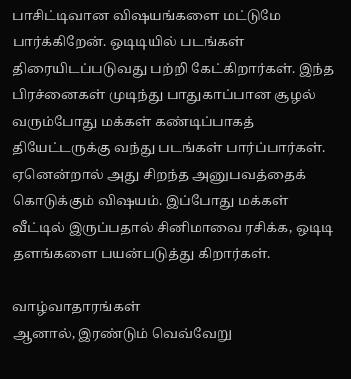பாசிட்டிவான விஷயங்களை மட்டுமே பார்க்கிறேன். ஒடிடியில் படங்கள் திரையிடப்படுவது பற்றி கேட்கிறார்கள். இந்த பிரச்னைகள் முடிந்து பாதுகாப்பான சூழல் வரும்போது மக்கள் கண்டிப்பாகத் தியேட்டருக்கு வந்து படங்கள் பார்ப்பார்கள். ஏனென்றால் அது சிறந்த அனுபவத்தைக் கொடுக்கும் விஷயம். இப்போது மக்கள் வீட்டில் இருப்பதால் சினிமாவை ரசிக்க, ஒடிடி தளங்களை பயன்படுத்து கிறார்கள்.

வாழ்வாதாரங்கள்
ஆனால், இரண்டும் வெவ்வேறு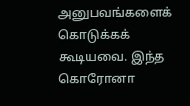அனுபவங்களைக் கொடுக்கக் கூடியவை. இந்த கொரோனா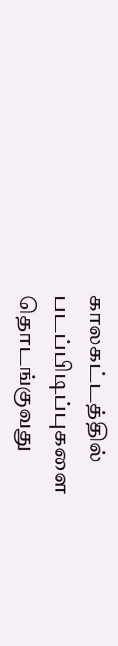காலகட்டத்தில் படப்பிடிப்புகளை தொடங்குவது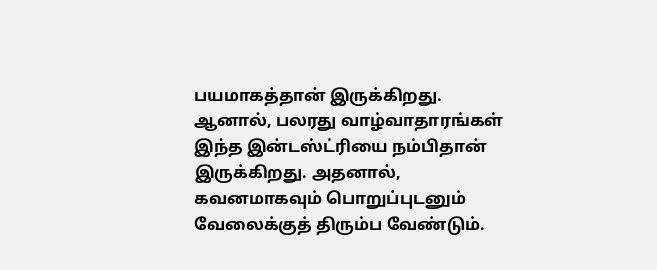பயமாகத்தான் இருக்கிறது. ஆனால், பலரது வாழ்வாதாரங்கள் இந்த இன்டஸ்ட்ரியை நம்பிதான் இருக்கிறது. அதனால், கவனமாகவும் பொறுப்புடனும் வேலைக்குத் திரும்ப வேண்டும்.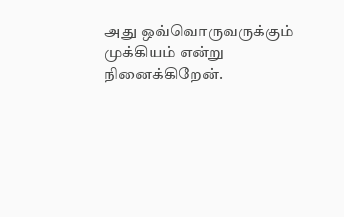அது ஒவ்வொருவருக்கும் முக்கியம் என்று நினைக்கிறேன்.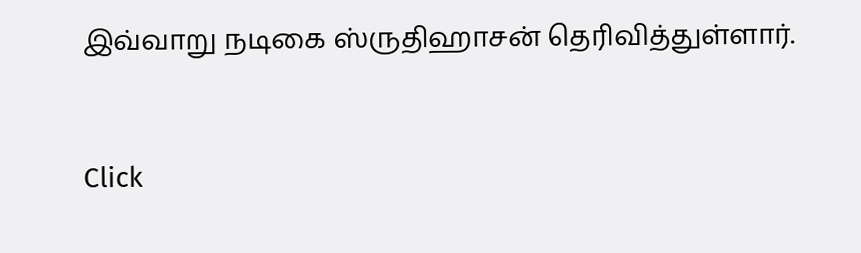இவ்வாறு நடிகை ஸ்ருதிஹாசன் தெரிவித்துள்ளார்.


Click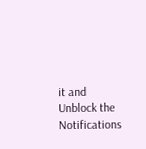it and Unblock the Notifications